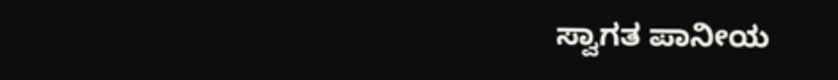ಸ್ವಾಗತ ಪಾನೀಯ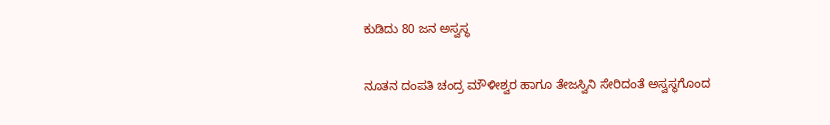ಕುಡಿದು 80 ಜನ ಅಸ್ವಸ್ಥ

ನೂತನ ದಂಪತಿ ಚಂದ್ರ ಮೌಳೀಶ್ವರ ಹಾಗೂ ತೇಜಸ್ವಿನಿ ಸೇರಿದಂತೆ ಅಸ್ವಸ್ಥಗೊಂದ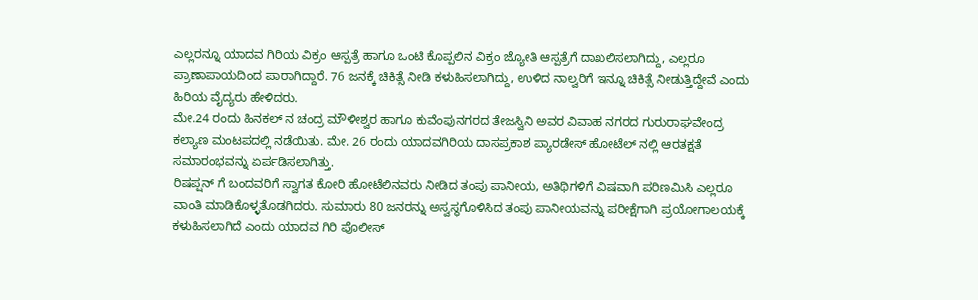ಎಲ್ಲರನ್ನೂ ಯಾದವ ಗಿರಿಯ ವಿಕ್ರಂ ಆಸ್ಪತ್ರೆ ಹಾಗೂ ಒಂಟಿ ಕೊಪ್ಪಲಿನ ವಿಕ್ರಂ ಜ್ಯೋತಿ ಆಸ್ಪತ್ರೆಗೆ ದಾಖಲಿಸಲಾಗಿದ್ದು, ಎಲ್ಲರೂ ಪ್ರಾಣಾಪಾಯದಿಂದ ಪಾರಾಗಿದ್ದಾರೆ. 76 ಜನಕ್ಕೆ ಚಿಕಿತ್ಸೆ ನೀಡಿ ಕಳುಹಿಸಲಾಗಿದ್ದು, ಉಳಿದ ನಾಲ್ವರಿಗೆ ಇನ್ನೂ ಚಿಕಿತ್ಸೆ ನೀಡುತ್ತಿದ್ದೇವೆ ಎಂದು ಹಿರಿಯ ವೈದ್ಯರು ಹೇಳಿದರು.
ಮೇ.24 ರಂದು ಹಿನಕಲ್ ನ ಚಂದ್ರ ಮೌಳೀಶ್ವರ ಹಾಗೂ ಕುವೆಂಪುನಗರದ ತೇಜಸ್ವಿನಿ ಅವರ ವಿವಾಹ ನಗರದ ಗುರುರಾಘವೇಂದ್ರ ಕಲ್ಯಾಣ ಮಂಟಪದಲ್ಲಿ ನಡೆಯಿತು. ಮೇ. 26 ರಂದು ಯಾದವಗಿರಿಯ ದಾಸಪ್ರಕಾಶ ಪ್ಯಾರಡೇಸ್ ಹೋಟೆಲ್ ನಲ್ಲಿ ಆರತಕ್ಷತೆ ಸಮಾರಂಭವನ್ನು ಏರ್ಪಡಿಸಲಾಗಿತ್ತು.
ರಿಷಪ್ಷನ್ ಗೆ ಬಂದವರಿಗೆ ಸ್ವಾಗತ ಕೋರಿ ಹೋಟೆಲಿನವರು ನೀಡಿದ ತಂಪು ಪಾನೀಯ, ಅತಿಥಿಗಳಿಗೆ ವಿಷವಾಗಿ ಪರಿಣಮಿಸಿ ಎಲ್ಲರೂ ವಾಂತಿ ಮಾಡಿಕೊಳ್ಳತೊಡಗಿದರು. ಸುಮಾರು 80 ಜನರನ್ನು ಅಸ್ವಸ್ಥಗೊಳಿಸಿದ ತಂಪು ಪಾನೀಯವನ್ನು ಪರೀಕ್ಷೆಗಾಗಿ ಪ್ರಯೋಗಾಲಯಕ್ಕೆ ಕಳುಹಿಸಲಾಗಿದೆ ಎಂದು ಯಾದವ ಗಿರಿ ಪೊಲೀಸ್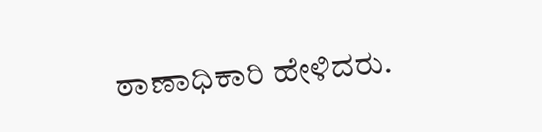ಠಾಣಾಧಿಕಾರಿ ಹೇಳಿದರು.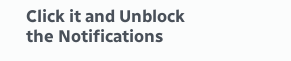Click it and Unblock the Notifications